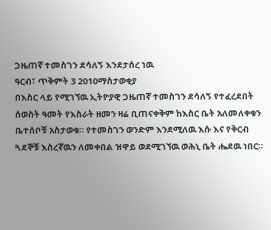ጋዜጠኛ ተመስገን ደሳለኝ እንደታሰረ ነዉ
ዓርብ፣ ጥቅምት 3 2010ማስታወቂያ
በእስር ላይ የሚገኘዉ ኢትዮያዊ ጋዜጠኛ ተመስገን ደሳለኝ የተፈረደበት ሰወስት ዓመት የእስራት ዘመን ዛሬ ቢጠናቀቅም ከእስር ቤት አለመለቀቁን ቤተሰቦቹ አስታወቁ። የተመስገን ወንድም እንደሚለዉ እሱ እና የቅርብ ጓደኞቹ እስረኛዉን ለመቀበል ዝዋይ ወደሚገኘዉ ወሕኒ ቤት ሔደዉ ነበር።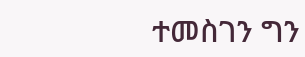ተመስገን ግን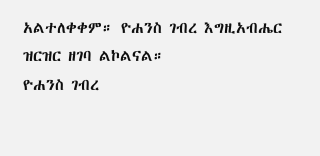አልተለቀቀም። ዮሐንስ ገብረ እግዚአብሔር ዝርዝር ዘገባ ልኮልናል።
ዮሐንስ ገብረ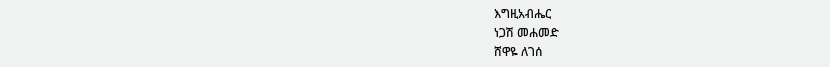እግዚአብሔር
ነጋሽ መሐመድ
ሸዋዬ ለገሰ